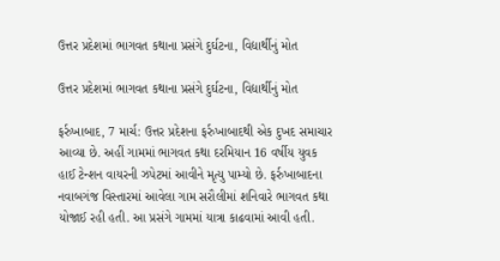ઉત્તર પ્રદેશમાં ભાગવત કથાના પ્રસંગે દુર્ઘટના, વિદ્યાર્થીનું મોત

ઉત્તર પ્રદેશમાં ભાગવત કથાના પ્રસંગે દુર્ઘટના, વિદ્યાર્થીનું મોત

ફર્રુખાબાદ, 7 માર્ચ: ઉત્તર પ્રદેશના ફર્રુખાબાદથી એક દુખદ સમાચાર આવ્યા છે. અહીં ગામમાં ભાગવત કથા દરમિયાન 16 વર્ષીય યુવક હાઈ ટેન્શન વાયરની ઝપેટમાં આવીને મૃત્યુ પામ્યો છે. ફર્રુખાબાદના નવાબગંજ વિસ્તારમાં આવેલા ગામ સરૌલીમાં શનિવારે ભાગવત કથા યોજાઈ રહી હતી. આ પ્રસંગે ગામમાં યાત્રા કાઢવામાં આવી હતી.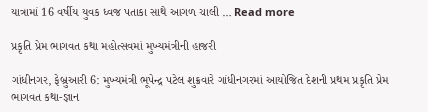યાત્રામાં 16 વર્ષીય યુવક ધ્વજ પતાકા સાથે આગળ ચાલી … Read more

પ્રકૃતિ પ્રેમ ભાગવત કથા મહોત્સવમાં મુખ્યમંત્રીની હાજરી

ગાંધીનગર, ફેબ્રુઆરી 6: મુખ્યમંત્રી ભૂપેન્દ્ર પટેલ શુક્રવારે ગાંધીનગરમાં આયોજિત દેશની પ્રથમ પ્રકૃતિ પ્રેમ ભાગવત કથા-જ્ઞાન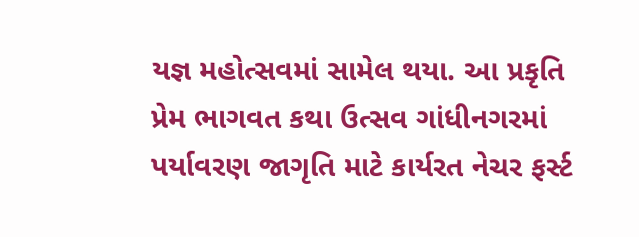યજ્ઞ મહોત્સવમાં સામેલ થયા. આ પ્રકૃતિ પ્રેમ ભાગવત કથા ઉત્સવ ગાંધીનગરમાં પર્યાવરણ જાગૃતિ માટે કાર્યરત નેચર ફર્સ્ટ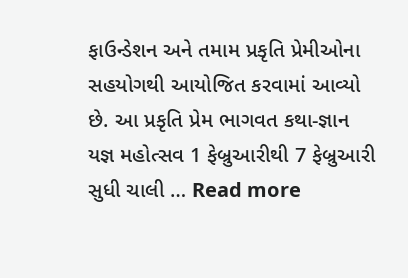ફાઉન્ડેશન અને તમામ પ્રકૃતિ પ્રેમીઓના સહયોગથી આયોજિત કરવામાં આવ્યો છે. આ પ્રકૃતિ પ્રેમ ભાગવત કથા-જ્ઞાન યજ્ઞ મહોત્સવ 1 ફેબ્રુઆરીથી 7 ફેબ્રુઆરી સુધી ચાલી … Read more